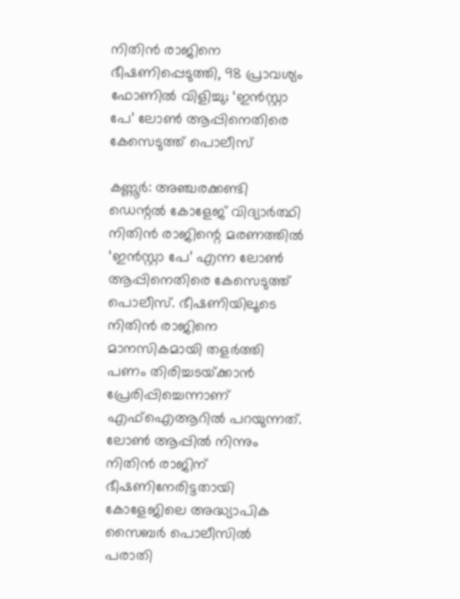നിതിൻ രാജിനെ ഭീഷണിപ്പെടുത്തി, 98 പ്രാവശ്യം ഫോണിൽ വിളിച്ചു; ‘ഇൻസ്റ്റാ പേ’ ലോൺ ആപ്പിനെതിരെ കേസെടുത്ത് പൊലീസ്

കണ്ണൂർ: അഞ്ചരക്കണ്ടി ഡെന്റൽ കോളേജ് വിദ്യാ‌ർത്ഥി നിതിൻ രാജിന്റെ മരണത്തിൽ ‘ഇൻസ്റ്റാ പേ’ എന്ന ലോൺ ആപ്പിനെതിരെ കേസെടുത്ത് പൊലീസ്. ഭീഷണിയിലൂടെ നിതിൻ രാജിനെ മാനസികമായി തളർത്തി പണം തിരിച്ചടയ്‌ക്കാൻ പ്രേരിപ്പിച്ചെന്നാണ് എഫ്ഐആറിൽ പറയുന്നത്. ലോൺ ആപ്പിൽ നിന്നും നിതിൻ രാജിന് ഭീഷണിനേരിട്ടതായി കോളേജിലെ അദ്ധ്യാപിക സൈബർ പൊലീസിൽ പരാതി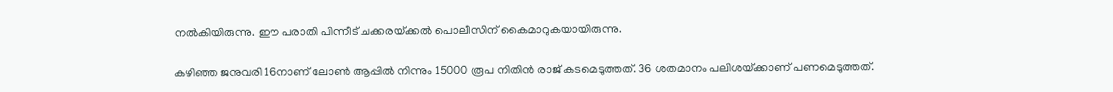നൽകിയിരുന്നു. ഈ പരാതി പിന്നീട് ചക്കരയ്‌ക്കൽ പൊലീസിന് കൈമാറുകയായിരുന്നു.

കഴിഞ്ഞ ജനുവരി 16നാണ് ലോൺ ആപ്പിൽ നിന്നും 15000 രൂപ നിതിൻ രാജ് കടമെടുത്തത്. 36 ശതമാനം പലിശയ്‌ക്കാണ് പണമെടുത്തത്.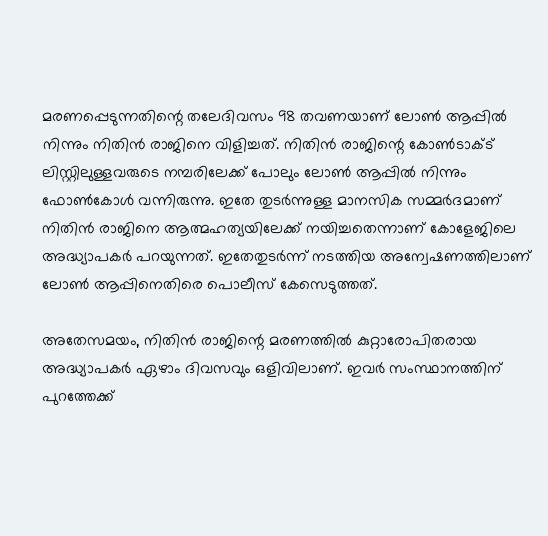മരണപ്പെടുന്നതിന്റെ തലേദിവസം 98 തവണയാണ് ലോൺ ആപ്പിൽ നിന്നും നിതിൻ രാജിനെ വിളിച്ചത്. നിതിൻ രാജിന്റെ കോൺടാക്‌ട് ലിസ്റ്റിലുള്ളവരുടെ നമ്പരിലേക്ക് പോലും ലോൺ ആപ്പിൽ നിന്നും ഫോൺകോൾ വന്നിരുന്നു. ഇതേ തുടർന്നുള്ള മാനസിക സമ്മർദമാണ് നിതിൻ രാജിനെ ആത്മഹത്യയിലേക്ക് നയിച്ചതെന്നാണ് കോളേജിലെ അദ്ധ്യാപകർ പറയുന്നത്. ഇതേതുടർന്ന് നടത്തിയ അന്വേഷണത്തിലാണ് ലോൺ ആപ്പിനെതിരെ പൊലീസ് കേസെടുത്തത്.

അതേസമയം, നിതിൻ രാജിന്റെ മരണത്തിൽ കുറ്റാരോപിതരായ അദ്ധ്യാപകർ ഏഴാം ദിവസവും ഒളിവിലാണ്. ഇവർ സംസ്ഥാനത്തിന് പുറത്തേക്ക്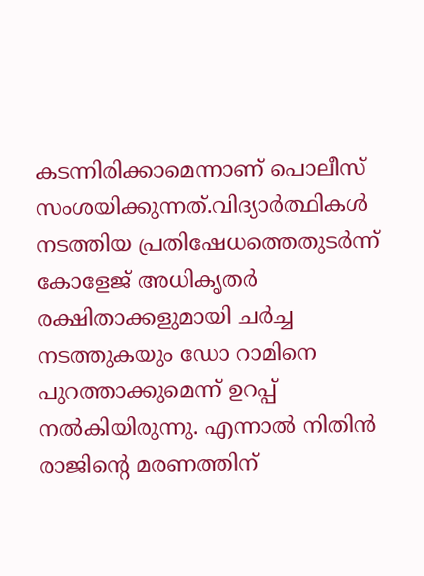കടന്നിരിക്കാമെന്നാണ് പൊലീസ് സംശയിക്കുന്നത്.വിദ്യാർത്ഥികൾ നടത്തിയ പ്രതിഷേധത്തെതുടർന്ന് കോളേജ് അധികൃതർ രക്ഷിതാക്കളുമായി ചർച്ച നടത്തുകയും ഡോ റാമിനെ പുറത്താക്കുമെന്ന് ഉറപ്പ് നൽകിയിരുന്നു. എന്നാൽ നിതിൻ രാജിന്റെ മരണത്തിന്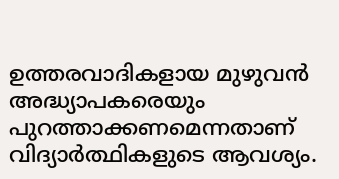ഉത്തരവാദികളായ മുഴുവൻ അദ്ധ്യാപകരെയും പുറത്താക്കണമെന്നതാണ് വിദ്യാർത്ഥികളുടെ ആവശ്യം.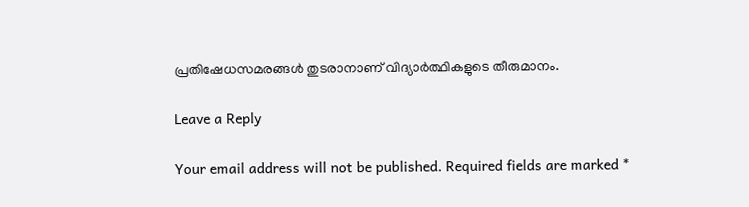പ്രതിഷേധസമരങ്ങൾ തുടരാനാണ് വിദ്യാർത്ഥികളുടെ തീരുമാനം.

Leave a Reply

Your email address will not be published. Required fields are marked *